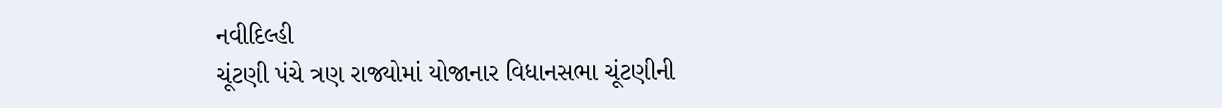નવીદિલ્હી
ચૂંટણી પંચે ત્રણ રાજ્યોમાં યોજાનાર વિધાનસભા ચૂંટણીની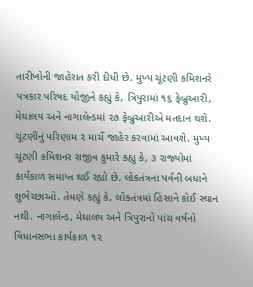તારીખોની જાહેરાત કરી દીધી છે. મુખ્ય ચૂંટણી કમિશનરે પત્રકાર પરિષદ યોજીને કહ્યું કે, ત્રિપુરામાં ૧૬ ફેબ્રુઆરી, મેઘાલય અને નાગાલેન્ડમાં ૨૭ ફેબ્રુઆરીએ મતદાન થશે. ચૂંટણીનું પરિણામ ૨ માર્ચે જાહેર કરવામાં આવશે. મુખ્ય ચૂંટણી કમિશનર રાજીવ કુમારે કહ્યુ કે, ૩ રાજ્યોમાં કાર્યકાળ સમાપ્ત થઈ રહ્યો છે. લોકતંત્રના પર્વની બધાને શુભેચ્છાઓ. તેમણે કહ્યું કે, લોકતંત્રમાં હિંસાને કોઈ સ્થાન નથી. નાગાલેન્ડ, મેઘાલય અને ત્રિપુરાનો પાંચ વર્ષનો વિધાનસભા કાર્યકાળ ૧૨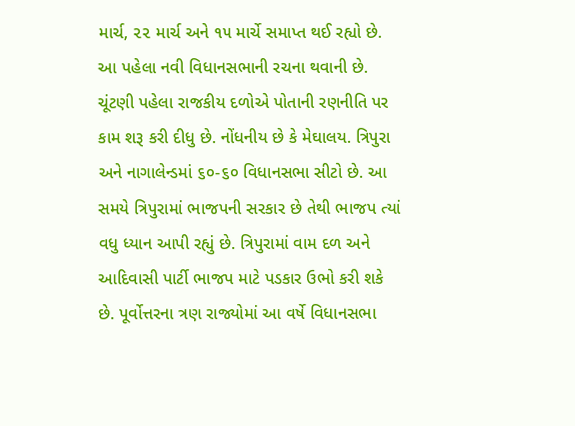માર્ચ, ૨૨ માર્ચ અને ૧૫ માર્ચે સમાપ્ત થઈ રહ્યો છે. આ પહેલા નવી વિધાનસભાની રચના થવાની છે. ચૂંટણી પહેલા રાજકીય દળોએ પોતાની રણનીતિ પર કામ શરૂ કરી દીધુ છે. નોંધનીય છે કે મેઘાલય. ત્રિપુરા અને નાગાલેન્ડમાં ૬૦-૬૦ વિધાનસભા સીટો છે. આ સમયે ત્રિપુરામાં ભાજપની સરકાર છે તેથી ભાજપ ત્યાં વધુ ધ્યાન આપી રહ્યું છે. ત્રિપુરામાં વામ દળ અને આદિવાસી પાર્ટી ભાજપ માટે પડકાર ઉભો કરી શકે છે. પૂર્વોત્તરના ત્રણ રાજ્યોમાં આ વર્ષે વિધાનસભા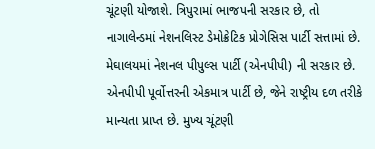ચૂંટણી યોજાશે. ત્રિપુરામાં ભાજપની સરકાર છે, તો નાગાલેન્ડમાં નેશનલિસ્ટ ડેમોક્રેટિક પ્રોગેસિસ પાર્ટી સત્તામાં છે. મેઘાલયમાં નેશનલ પીપુલ્સ પાર્ટી (એનપીપી) ની સરકાર છે. એનપીપી પૂર્વોત્તરની એકમાત્ર પાર્ટી છે, જેને રાષ્ટ્રીય દળ તરીકે માન્યતા પ્રાપ્ત છે. મુખ્ય ચૂંટણી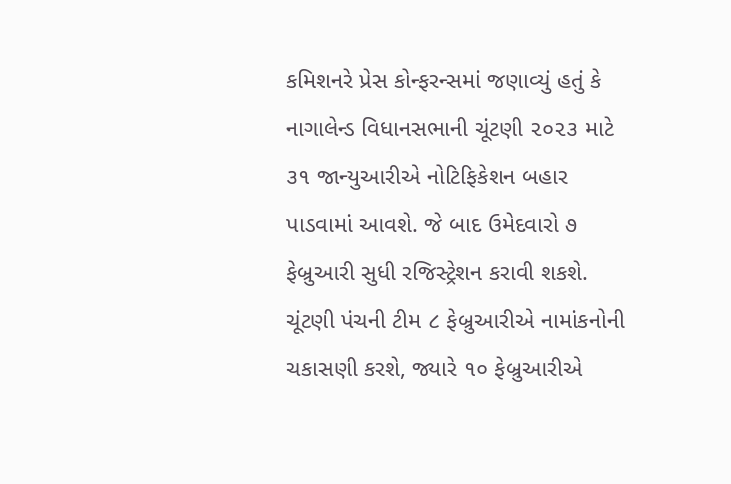કમિશનરે પ્રેસ કોન્ફરન્સમાં જણાવ્યું હતું કે નાગાલેન્ડ વિધાનસભાની ચૂંટણી ૨૦૨૩ માટે ૩૧ જાન્યુઆરીએ નોટિફિકેશન બહાર પાડવામાં આવશે. જે બાદ ઉમેદવારો ૭ ફેબ્રુઆરી સુધી રજિસ્ટ્રેશન કરાવી શકશે. ચૂંટણી પંચની ટીમ ૮ ફેબ્રુઆરીએ નામાંકનોની ચકાસણી કરશે, જ્યારે ૧૦ ફેબ્રુઆરીએ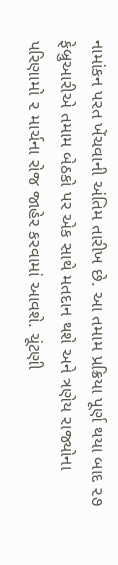નામાંકન પરત ખેંચવાની અંતિમ તારીખ છે. આ તમામ પ્રક્રિયા પૂર્ણ થયા બાદ ૨૭ ફેબ્રુઆરીએ તમામ બેઠકો પર એક સાથે મતદાન થશે અને ત્રણેય રાજ્યોના પરિણામો ૨ માર્ચના રોજ જાહેર કરવામાં આવશે. ચૂંટણી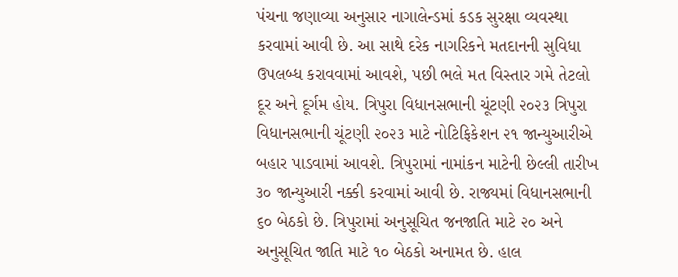પંચના જણાવ્યા અનુસાર નાગાલેન્ડમાં કડક સુરક્ષા વ્યવસ્થા કરવામાં આવી છે. આ સાથે દરેક નાગરિકને મતદાનની સુવિધા ઉપલબ્ધ કરાવવામાં આવશે, પછી ભલે મત વિસ્તાર ગમે તેટલો દૂર અને દૂર્ગમ હોય. ત્રિપુરા વિધાનસભાની ચૂંટણી ૨૦૨૩ ત્રિપુરા વિધાનસભાની ચૂંટણી ૨૦૨૩ માટે નોટિફિકેશન ૨૧ જાન્યુઆરીએ બહાર પાડવામાં આવશે. ત્રિપુરામાં નામાંકન માટેની છેલ્લી તારીખ ૩૦ જાન્યુઆરી નક્કી કરવામાં આવી છે. રાજ્યમાં વિધાનસભાની ૬૦ બેઠકો છે. ત્રિપુરામાં અનુસૂચિત જનજાતિ માટે ૨૦ અને અનુસૂચિત જાતિ માટે ૧૦ બેઠકો અનામત છે. હાલ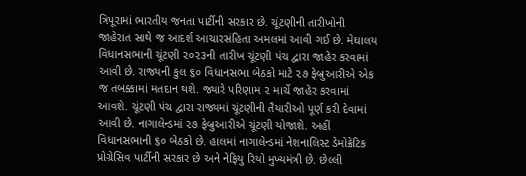ત્રિપૂરામાં ભારતીય જનતા પાર્ટીની સરકાર છે. ચૂંટણીની તારીખોની જાહેરાત સાથે જ આદર્શ આચારસંહિતા અમલમાં આવી ગઈ છે. મેઘાલય વિધાનસભાની ચૂંટણી ૨૦૨૩ની તારીખ ચૂંટણી પંચ દ્વારા જાહેર કરવામાં આવી છે. રાજ્યની કુલ ૬૦ વિધાનસભા બેઠકો માટે ૨૭ ફેબ્રુઆરીએ એક જ તબક્કામાં મતદાન થશે. જ્યારે પરિણામ ૨ માર્ચે જાહેર કરવામાં આવશે. ચૂંટણી પંચ દ્વારા રાજ્યમાં ચૂંટણીની તૈયારીઓ પૂર્ણ કરી દેવામાં આવી છે. નાગાલેન્ડમાં ૨૭ ફેબ્રુઆરીએ ચૂંટણી યોજાશે. અહીં વિધાનસભાની ૬૦ બેઠકો છે. હાલમાં નાગાલેન્ડમાં નેશનાલિસ્ટ ડેમોક્રેટિક પ્રોગ્રેસિવ પાર્ટીની સરકાર છે અને નેફિયુ રિયો મુખ્યમંત્રી છે. છેલ્લી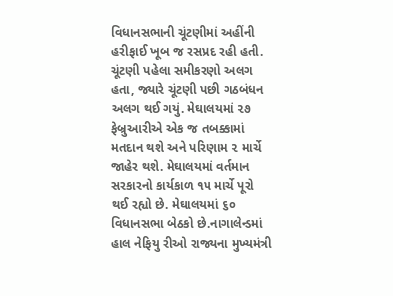વિધાનસભાની ચૂંટણીમાં અહીંની હરીફાઈ ખૂબ જ રસપ્રદ રહી હતી. ચૂંટણી પહેલા સમીકરણો અલગ હતા, જ્યારે ચૂંટણી પછી ગઠબંધન અલગ થઈ ગયું. મેઘાલયમાં ૨૭ ફેબ્રુઆરીએ એક જ તબક્કામાં મતદાન થશે અને પરિણામ ૨ માર્ચે જાહેર થશે. મેઘાલયમાં વર્તમાન સરકારનો કાર્યકાળ ૧૫ માર્ચે પૂરો થઈ રહ્યો છે. મેઘાલયમાં ૬૦ વિધાનસભા બેઠકો છે.નાગાલેન્ડમાં હાલ નેફિયુ રીઓ રાજ્યના મુખ્યમંત્રી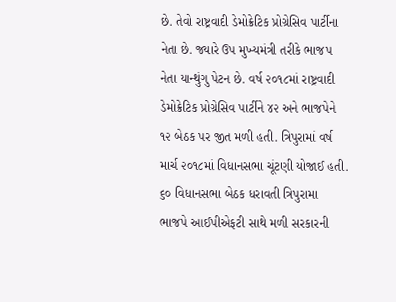છે. તેવો રાષ્ટ્રવાદી ડેમોક્રેટિક પ્રોગ્રેસિવ પાર્ટીના નેતા છે. જ્યારે ઉપ મુખ્યમંત્રી તરીકે ભાજપ નેતા યાન્થુંગુ પેટન છે. વર્ષ ૨૦૧૮માં રાષ્ટ્રવાદી ડેમોક્રેટિક પ્રોગ્રેસિવ પાર્ટીને ૪૨ અને ભાજપેને ૧૨ બેઠક પર જીત મળી હતી. ત્રિપુરામાં વર્ષ માર્ચ ૨૦૧૮માં વિધાનસભા ચૂંટણી યોજાઈ હતી. ૬૦ વિધાનસભા બેઠક ધરાવતી ત્રિપુરામા ભાજપે આઈપીએફટી સાથે મળી સરકારની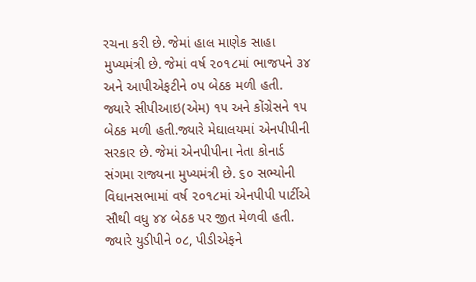રચના કરી છે. જેમાં હાલ માણેક સાહા મુખ્યમંત્રી છે. જેમાં વર્ષ ૨૦૧૮માં ભાજપને ૩૪ અને આપીએફટીને ૦૫ બેઠક મળી હતી. જ્યારે સીપીઆઇ(એમ) ૧૫ અને કોંગ્રેસને ૧૫ બેઠક મળી હતી.જ્યારે મેઘાલયમાં એનપીપીની સરકાર છે. જેમાં એનપીપીના નેતા કોનાર્ડ સંગમા રાજ્યના મુખ્યમંત્રી છે. ૬૦ સભ્યોની વિધાનસભામાં વર્ષ ૨૦૧૮માં એનપીપી પાર્ટીએ સૌથી વધુ ૪૪ બેઠક પર જીત મેળવી હતી. જ્યારે યુડીપીને ૦૮, પીડીએફને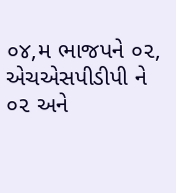૦૪,મ ભાજપને ૦૨, એચએસપીડીપી ને ૦૨ અને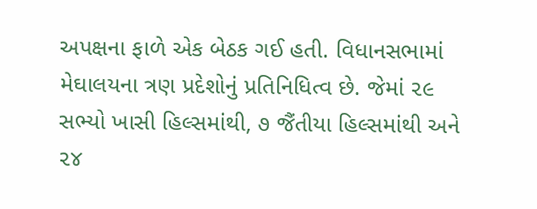અપક્ષના ફાળે એક બેઠક ગઈ હતી. વિધાનસભામાં મેઘાલયના ત્રણ પ્રદેશોનું પ્રતિનિધિત્વ છે. જેમાં ૨૯ સભ્યો ખાસી હિલ્સમાંથી, ૭ જૈંતીયા હિલ્સમાંથી અને ૨૪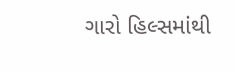ગારો હિલ્સમાંથી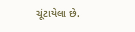ચૂંટાયેલા છે.